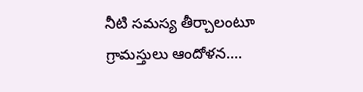నీటి సమస్య తీర్చాలంటూ గ్రామస్తులు ఆందోళన….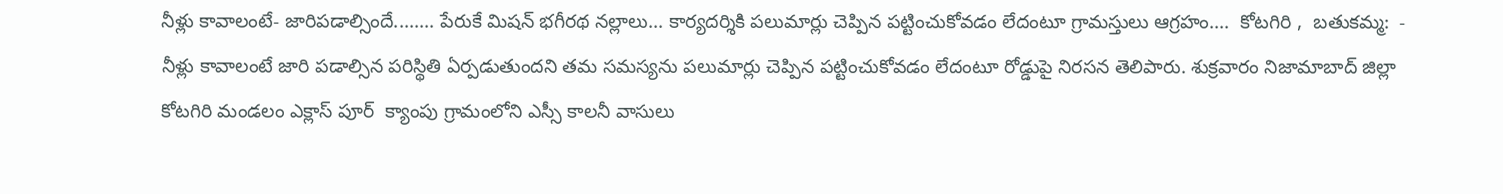నీళ్లు కావాలంటే- జారిపడాల్సిందే........ పేరుకే మిషన్ భగీరథ నల్లాలు... కార్యదర్శికి పలుమార్లు చెప్పిన పట్టించుకోవడం లేదంటూ గ్రామస్తులు ఆగ్రహం....  కోటగిరి ,  బతుకమ్మ:  - నీళ్లు కావాలంటే జారి పడాల్సిన పరిస్థితి ఏర్పడుతుందని తమ సమస్యను పలుమార్లు చెప్పిన పట్టించుకోవడం లేదంటూ రోడ్డుపై నిరసన తెలిపారు. శుక్రవారం నిజామాబాద్ జిల్లా కోటగిరి మండలం ఎక్లాస్ పూర్  క్యాంపు గ్రామంలోని ఎస్సీ కాలనీ వాసులు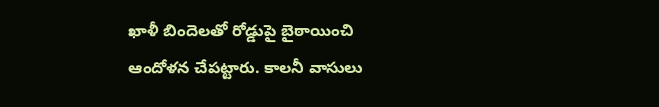ఖాళీ బిందెలతో రోడ్డుపై బైఠాయించి ఆందోళన చేపట్టారు. కాలనీ వాసులు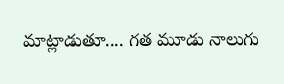మాట్లాడుతూ.... గత మూడు నాలుగు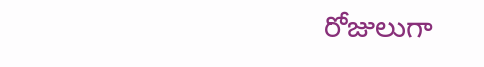రోజులుగా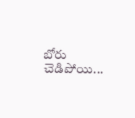బోరు చెడిపోయి...